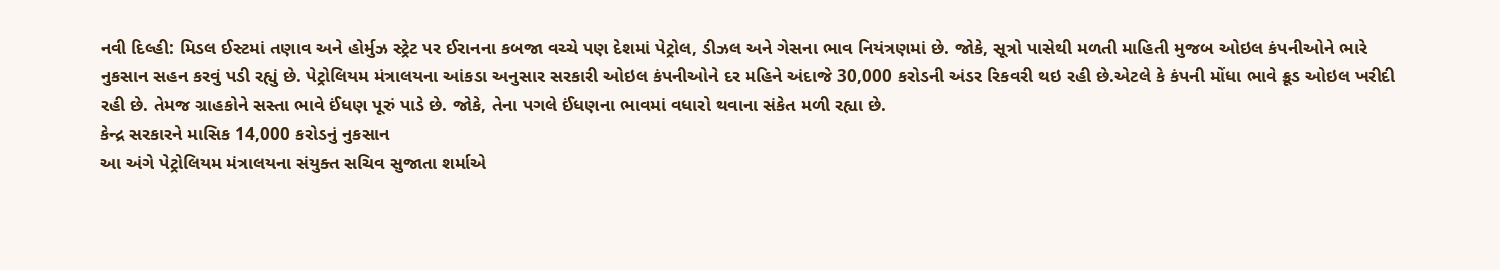નવી દિલ્હી: મિડલ ઈસ્ટમાં તણાવ અને હોર્મુઝ સ્ટ્રેટ પર ઈરાનના કબજા વચ્ચે પણ દેશમાં પેટ્રોલ, ડીઝલ અને ગેસના ભાવ નિયંત્રણમાં છે. જોકે, સૂત્રો પાસેથી મળતી માહિતી મુજબ ઓઇલ કંપનીઓને ભારે નુકસાન સહન કરવું પડી રહ્યું છે. પેટ્રોલિયમ મંત્રાલયના આંકડા અનુસાર સરકારી ઓઇલ કંપનીઓને દર મહિને અંદાજે 30,000 કરોડની અંડર રિકવરી થઇ રહી છે.એટલે કે કંપની મોંધા ભાવે ક્રૂડ ઓઇલ ખરીદી રહી છે. તેમજ ગ્રાહકોને સસ્તા ભાવે ઈંધણ પૂરું પાડે છે. જોકે, તેના પગલે ઈંધણના ભાવમાં વધારો થવાના સંકેત મળી રહ્યા છે.
કેન્દ્ર સરકારને માસિક 14,000 કરોડનું નુકસાન
આ અંગે પેટ્રોલિયમ મંત્રાલયના સંયુક્ત સચિવ સુજાતા શર્માએ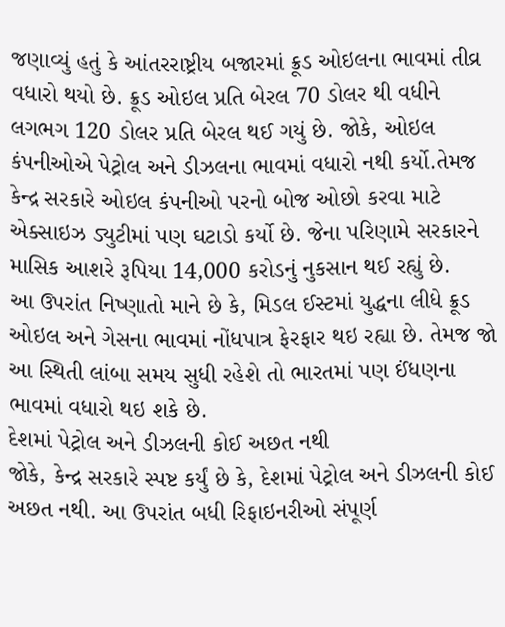જણાવ્યું હતું કે આંતરરાષ્ટ્રીય બજારમાં ક્રૂડ ઓઇલના ભાવમાં તીવ્ર વધારો થયો છે. ક્રૂડ ઓઇલ પ્રતિ બેરલ 70 ડોલર થી વધીને લગભગ 120 ડોલર પ્રતિ બેરલ થઈ ગયું છે. જોકે, ઓઇલ કંપનીઓએ પેટ્રોલ અને ડીઝલના ભાવમાં વધારો નથી કર્યો.તેમજ કેન્દ્ર સરકારે ઓઇલ કંપનીઓ પરનો બોજ ઓછો કરવા માટે એક્સાઇઝ ડ્યુટીમાં પણ ઘટાડો કર્યો છે. જેના પરિણામે સરકારને માસિક આશરે રૂપિયા 14,000 કરોડનું નુકસાન થઈ રહ્યું છે.
આ ઉપરાંત નિષ્ણાતો માને છે કે, મિડલ ઈસ્ટમાં યુદ્ધના લીધે ક્રૂડ ઓઇલ અને ગેસના ભાવમાં નોંધપાત્ર ફેરફાર થઇ રહ્યા છે. તેમજ જો આ સ્થિતી લાંબા સમય સુધી રહેશે તો ભારતમાં પણ ઈંધણના ભાવમાં વધારો થઇ શકે છે.
દેશમાં પેટ્રોલ અને ડીઝલની કોઈ અછત નથી
જોકે, કેન્દ્ર સરકારે સ્પષ્ટ કર્યું છે કે, દેશમાં પેટ્રોલ અને ડીઝલની કોઈ અછત નથી. આ ઉપરાંત બધી રિફાઇનરીઓ સંપૂર્ણ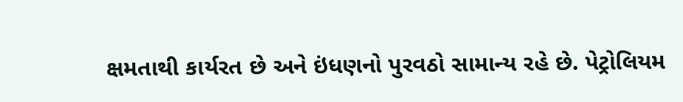ક્ષમતાથી કાર્યરત છે અને ઇંધણનો પુરવઠો સામાન્ય રહે છે. પેટ્રોલિયમ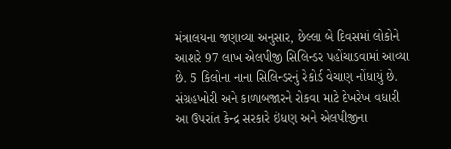મંત્રાલયના જણાવ્યા અનુસાર, છેલ્લા બે દિવસમાં લોકોને આશરે 97 લાખ એલપીજી સિલિન્ડર પહોંચાડવામાં આવ્યા છે. 5 કિલોના નાના સિલિન્ડરનું રેકોર્ડ વેચાણ નોંધાયું છે.
સંગ્રહખોરી અને કાળાબજારને રોકવા માટે દેખરેખ વધારી
આ ઉપરાંત કેન્દ્ર સરકારે ઇંધણ અને એલપીજીના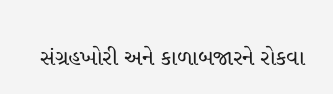સંગ્રહખોરી અને કાળાબજારને રોકવા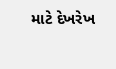માટે દેખરેખ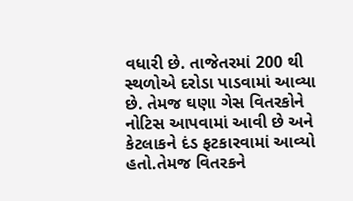વધારી છે. તાજેતરમાં 200 થી સ્થળોએ દરોડા પાડવામાં આવ્યા છે. તેમજ ઘણા ગેસ વિતરકોને નોટિસ આપવામાં આવી છે અને કેટલાકને દંડ ફટકારવામાં આવ્યો હતો.તેમજ વિતરકને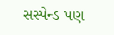સસ્પેન્ડ પણ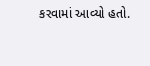કરવામાં આવ્યો હતો.